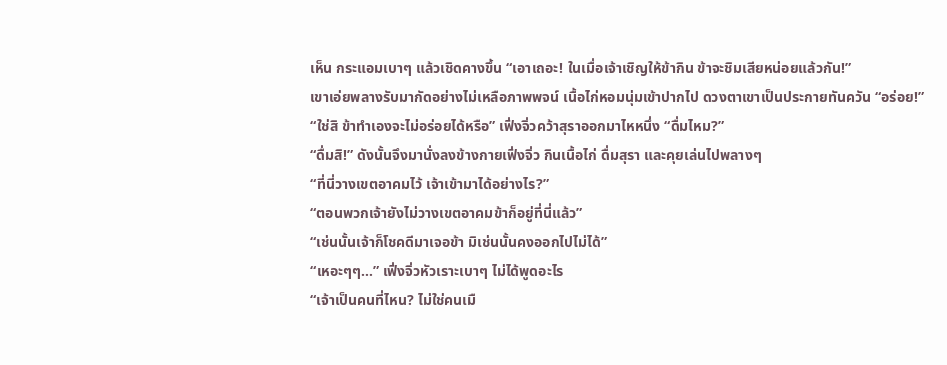เห็น กระแอมเบาๆ แล้วเชิดคางขึ้น “เอาเถอะ! ในเมื่อเจ้าเชิญให้ข้ากิน ข้าจะชิมเสียหน่อยแล้วกัน!”
เขาเอ่ยพลางรับมากัดอย่างไม่เหลือภาพพจน์ เนื้อไก่หอมนุ่มเข้าปากไป ดวงตาเขาเป็นประกายทันควัน “อร่อย!”
“ใช่สิ ข้าทำเองจะไม่อร่อยได้หรือ” เฟิ่งจิ่วคว้าสุราออกมาไหหนึ่ง “ดื่มไหม?”
“ดื่มสิ!” ดังนั้นจึงมานั่งลงข้างกายเฟิ่งจิ่ว กินเนื้อไก่ ดื่มสุรา และคุยเล่นไปพลางๆ
“ที่นี่วางเขตอาคมไว้ เจ้าเข้ามาได้อย่างไร?”
“ตอนพวกเจ้ายังไม่วางเขตอาคมข้าก็อยู่ที่นี่แล้ว”
“เช่นนั้นเจ้าก็โชคดีมาเจอข้า มิเช่นนั้นคงออกไปไม่ได้”
“เหอะๆๆ…” เฟิ่งจิ่วหัวเราะเบาๆ ไม่ได้พูดอะไร
“เจ้าเป็นคนที่ไหน? ไม่ใช่คนเมื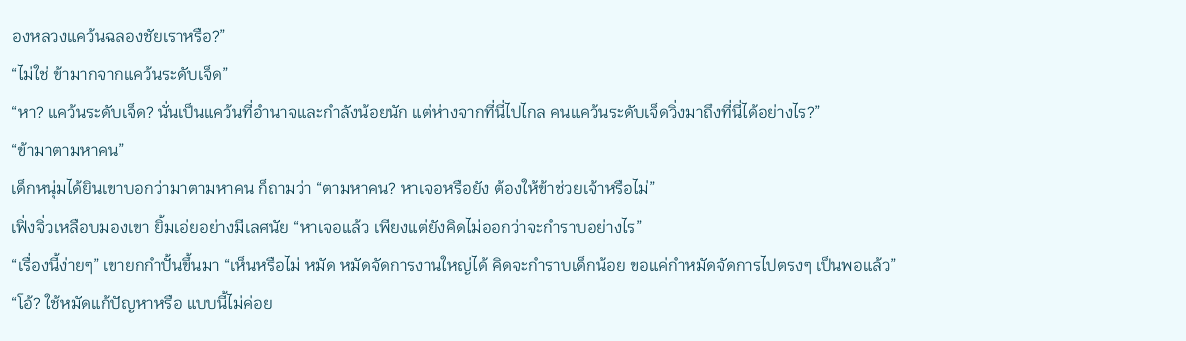องหลวงแคว้นฉลองชัยเราหรือ?”
“ไม่ใช่ ข้ามากจากแคว้นระดับเจ็ด”
“หา? แคว้นระดับเจ็ด? นั่นเป็นแคว้นที่อำนาจและกำลังน้อยนัก แต่ห่างจากที่นี่ไปไกล คนแคว้นระดับเจ็ดวิ่งมาถึงที่นี่ได้อย่างไร?”
“ข้ามาตามหาคน”
เด็กหนุ่มได้ยินเขาบอกว่ามาตามหาคน ก็ถามว่า “ตามหาคน? หาเจอหรือยัง ต้องให้ข้าช่วยเจ้าหรือไม่”
เฟิ่งจิ่วเหลือบมองเขา ยิ้มเอ่ยอย่างมีเลศนัย “หาเจอแล้ว เพียงแต่ยังคิดไม่ออกว่าจะกำราบอย่างไร”
“เรื่องนี้ง่ายๆ” เขายกกำปั้นขึ้นมา “เห็นหรือไม่ หมัด หมัดจัดการงานใหญ่ได้ คิดจะกำราบเด็กน้อย ขอแค่กำหมัดจัดการไปตรงๆ เป็นพอแล้ว”
“โอ้? ใช้หมัดแก้ปัญหาหรือ แบบนี้ไม่ค่อย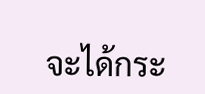จะได้กระ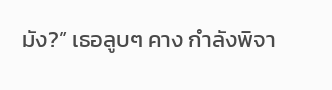มัง?” เธอลูบๆ คาง กำลังพิจา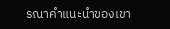รณาคำแนะนำของเขา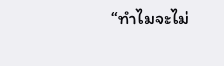“ทำไมจะไม่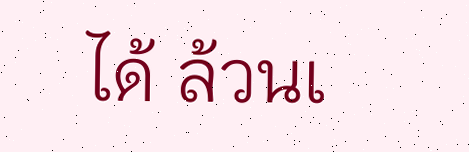ได้ ล้วนเ